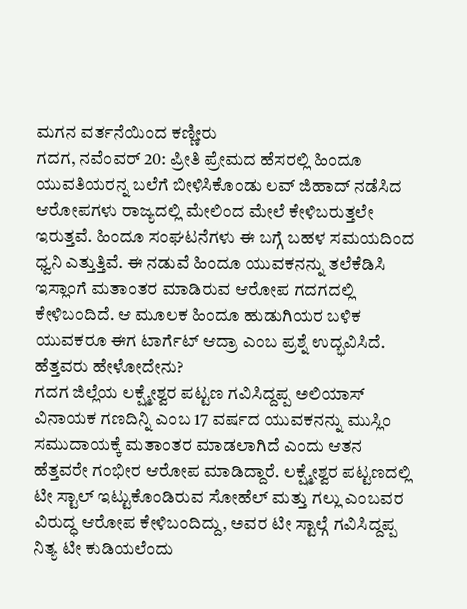ಮಗನ ವರ್ತನೆಯಿಂದ ಕಣ್ಣೀರು
ಗದಗ, ನವೆಂವರ್ 20: ಪ್ರೀತಿ ಪ್ರೇಮದ ಹೆಸರಲ್ಲಿ ಹಿಂದೂ ಯುವತಿಯರನ್ನ ಬಲೆಗೆ ಬೀಳಿಸಿಕೊಂಡು ಲವ್ ಜಿಹಾದ್ ನಡೆಸಿದ ಆರೋಪಗಳು ರಾಜ್ಯದಲ್ಲಿ ಮೇಲಿಂದ ಮೇಲೆ ಕೇಳಿಬರುತ್ತಲೇ ಇರುತ್ತವೆ. ಹಿಂದೂ ಸಂಘಟನೆಗಳು ಈ ಬಗ್ಗೆ ಬಹಳ ಸಮಯದಿಂದ ಧ್ವನಿ ಎತ್ತುತ್ತಿವೆ. ಈ ನಡುವೆ ಹಿಂದೂ ಯುವಕನನ್ನು ತಲೆಕೆಡಿಸಿ ಇಸ್ಲಾಂಗೆ ಮತಾಂತರ ಮಾಡಿರುವ ಆರೋಪ ಗದಗದಲ್ಲಿ ಕೇಳಿಬಂದಿದೆ. ಆ ಮೂಲಕ ಹಿಂದೂ ಹುಡುಗಿಯರ ಬಳಿಕ ಯುವಕರೂ ಈಗ ಟಾರ್ಗೆಟ್ ಆದ್ರಾ ಎಂಬ ಪ್ರಶ್ನೆ ಉದ್ಭವಿಸಿದೆ.
ಹೆತ್ತವರು ಹೇಳೋದೇನು?
ಗದಗ ಜಿಲ್ಲೆಯ ಲಕ್ಷ್ಮೇಶ್ವರ ಪಟ್ಟಣ ಗವಿಸಿದ್ದಪ್ಪ ಅಲಿಯಾಸ್ ವಿನಾಯಕ ಗಣದಿನ್ನಿ ಎಂಬ 17 ವರ್ಷದ ಯುವಕನನ್ನು ಮುಸ್ಲಿಂ ಸಮುದಾಯಕ್ಕೆ ಮತಾಂತರ ಮಾಡಲಾಗಿದೆ ಎಂದು ಆತನ ಹೆತ್ತವರೇ ಗಂಭೀರ ಆರೋಪ ಮಾಡಿದ್ದಾರೆ. ಲಕ್ಷ್ಮೇಶ್ವರ ಪಟ್ಟಣದಲ್ಲಿ ಟೀ ಸ್ಟಾಲ್ ಇಟ್ಟುಕೊಂಡಿರುವ ಸೋಹೆಲ್ ಮತ್ತು ಗಲ್ಲು ಎಂಬವರ ವಿರುದ್ಧ ಆರೋಪ ಕೇಳಿಬಂದಿದ್ದು, ಅವರ ಟೀ ಸ್ಟಾಲ್ಗೆ ಗವಿಸಿದ್ದಪ್ಪ ನಿತ್ಯ ಟೀ ಕುಡಿಯಲೆಂದು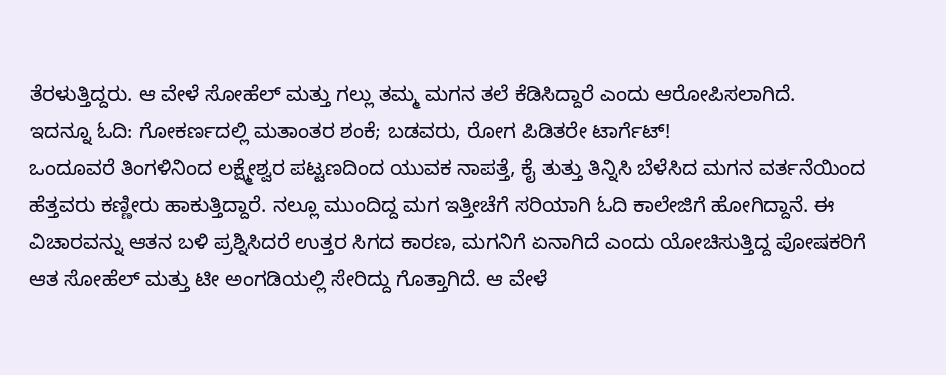ತೆರಳುತ್ತಿದ್ದರು. ಆ ವೇಳೆ ಸೋಹೆಲ್ ಮತ್ತು ಗಲ್ಲು ತಮ್ಮ ಮಗನ ತಲೆ ಕೆಡಿಸಿದ್ದಾರೆ ಎಂದು ಆರೋಪಿಸಲಾಗಿದೆ.
ಇದನ್ನೂ ಓದಿ: ಗೋಕರ್ಣದಲ್ಲಿ ಮತಾಂತರ ಶಂಕೆ; ಬಡವರು, ರೋಗ ಪಿಡಿತರೇ ಟಾರ್ಗೆಟ್!
ಒಂದೂವರೆ ತಿಂಗಳಿನಿಂದ ಲಕ್ಷ್ಮೇಶ್ವರ ಪಟ್ಟಣದಿಂದ ಯುವಕ ನಾಪತ್ತೆ, ಕೈ ತುತ್ತು ತಿನ್ನಿಸಿ ಬೆಳೆಸಿದ ಮಗನ ವರ್ತನೆಯಿಂದ ಹೆತ್ತವರು ಕಣ್ಣೀರು ಹಾಕುತ್ತಿದ್ದಾರೆ. ನಲ್ಲೂ ಮುಂದಿದ್ದ ಮಗ ಇತ್ತೀಚೆಗೆ ಸರಿಯಾಗಿ ಓದಿ ಕಾಲೇಜಿಗೆ ಹೋಗಿದ್ದಾನೆ. ಈ ವಿಚಾರವನ್ನು ಆತನ ಬಳಿ ಪ್ರಶ್ನಿಸಿದರೆ ಉತ್ತರ ಸಿಗದ ಕಾರಣ, ಮಗನಿಗೆ ಏನಾಗಿದೆ ಎಂದು ಯೋಚಿಸುತ್ತಿದ್ದ ಪೋಷಕರಿಗೆ ಆತ ಸೋಹೆಲ್ ಮತ್ತು ಟೀ ಅಂಗಡಿಯಲ್ಲಿ ಸೇರಿದ್ದು ಗೊತ್ತಾಗಿದೆ. ಆ ವೇಳೆ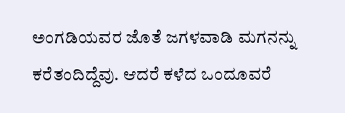ಅಂಗಡಿಯವರ ಜೊತೆ ಜಗಳವಾಡಿ ಮಗನನ್ನು ಕರೆತಂದಿದ್ದೆವು. ಆದರೆ ಕಳೆದ ಒಂದೂವರೆ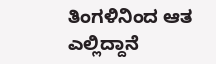ತಿಂಗಳಿನಿಂದ ಆತ ಎಲ್ಲಿದ್ದಾನೆ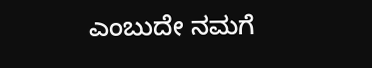ಎಂಬುದೇ ನಮಗೆ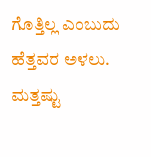ಗೊತ್ತಿಲ್ಲ ಎಂಬುದು ಹೆತ್ತವರ ಅಳಲು.
ಮತ್ತಷ್ಟು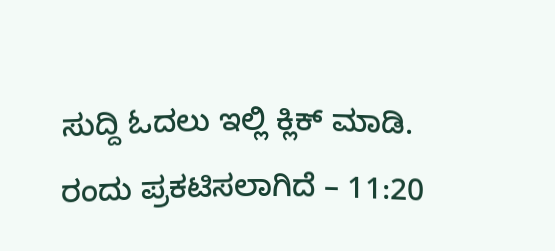ಸುದ್ದಿ ಓದಲು ಇಲ್ಲಿ ಕ್ಲಿಕ್ ಮಾಡಿ.
ರಂದು ಪ್ರಕಟಿಸಲಾಗಿದೆ – 11:20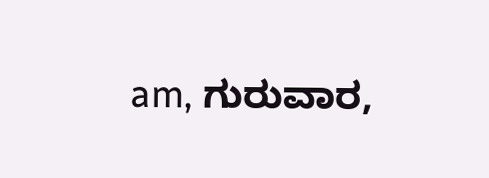am, ಗುರುವಾರ,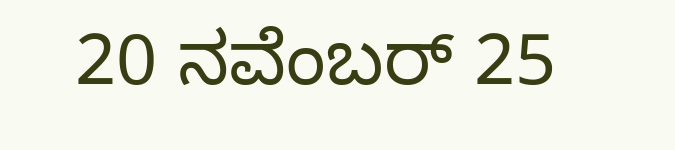20 ನವೆಂಬರ್ 25